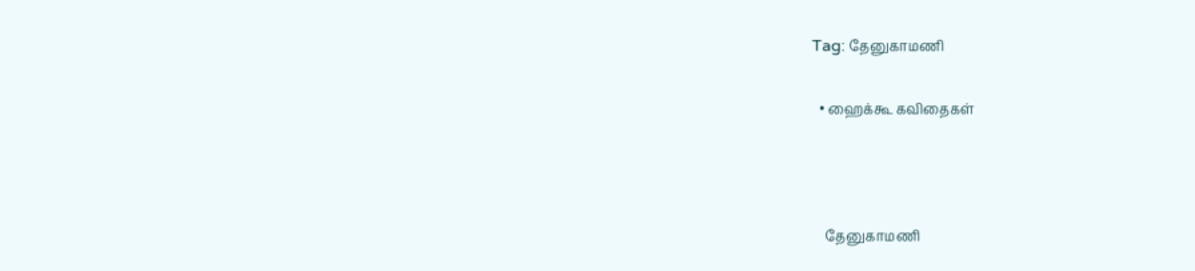Tag: தேனுகாமணி

  • ஹைக்கூ கவிதைகள்



    தேனுகாமணி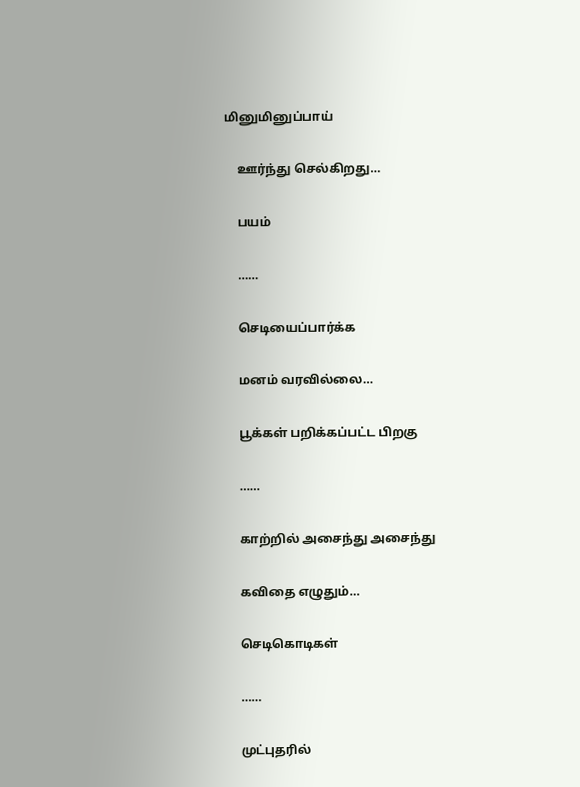மினுமினுப்பாய்

    ஊர்ந்து செல்கிறது…

    பயம்

    ……

    செடியைப்பார்க்க

    மனம் வரவில்லை…

    பூக்கள் பறிக்கப்பட்ட பிறகு

    ……

    காற்றில் அசைந்து அசைந்து

    கவிதை எழுதும்…

    செடிகொடிகள்

    ……

    முட்புதரில்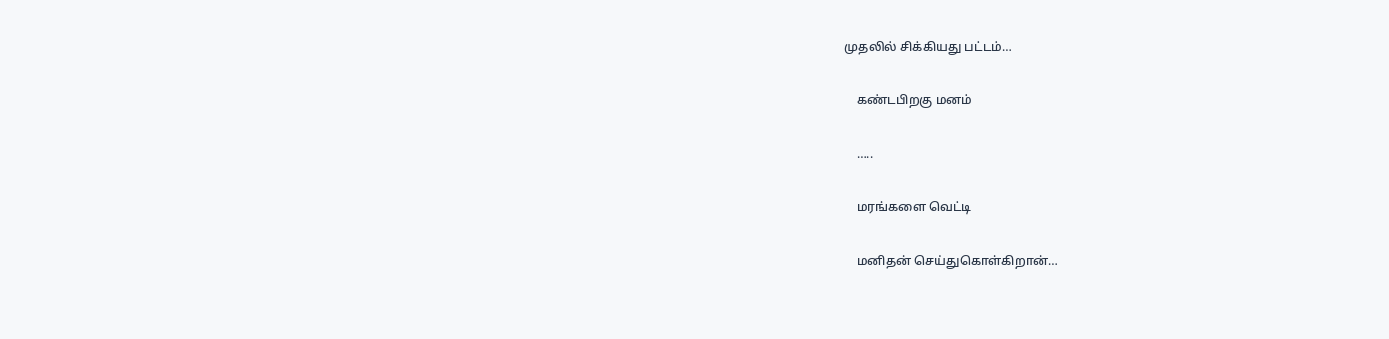முதலில் சிக்கியது பட்டம்…

    கண்டபிறகு மனம்

    …..

    மரங்களை வெட்டி

    மனிதன் செய்துகொள்கிறான்…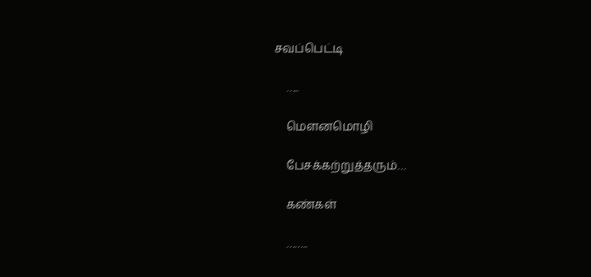சவப்பெட்டி

    …..

    மெளனமொழி

    பேசக்கற்றுத்தரும்…

    கண்கள்

    ……..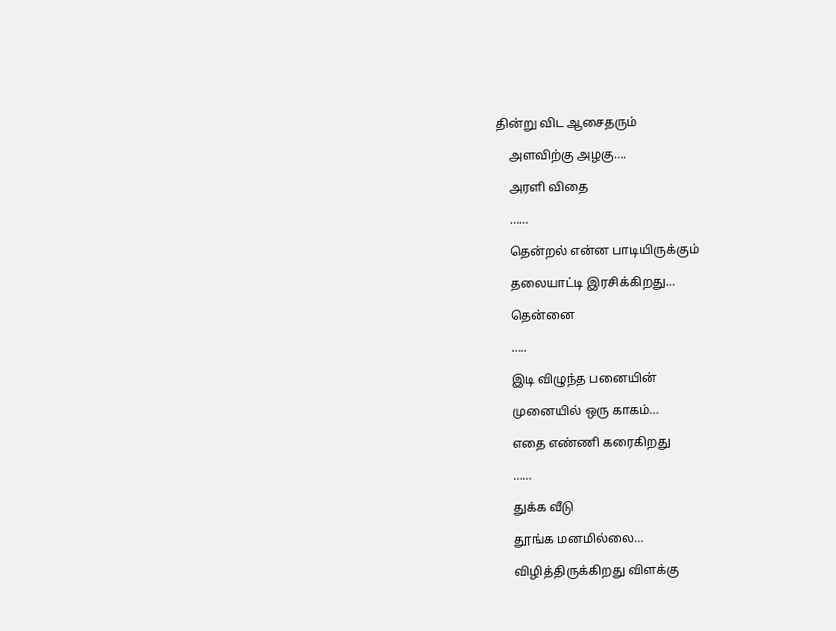தின்று விட ஆசைதரும்

    அளவிற்கு அழகு….

    அரளி விதை

    ……

    தென்றல் என்ன பாடியிருக்கும்

    தலையாட்டி இரசிக்கிறது…

    தென்னை

    …..

    இடி விழுந்த பனையின்

    முனையில் ஒரு காகம்…

    எதை எண்ணி கரைகிறது

    ……

    துக்க வீடு

    தூங்க மனமில்லை…

    விழித்திருக்கிறது விளக்கு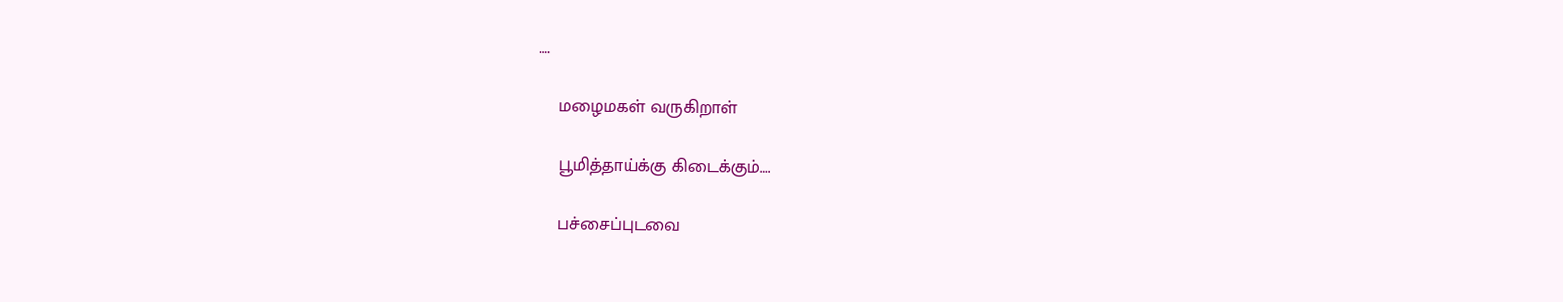….

    மழைமகள் வருகிறாள்

    பூமித்தாய்க்கு கிடைக்கும்….

    பச்சைப்புடவை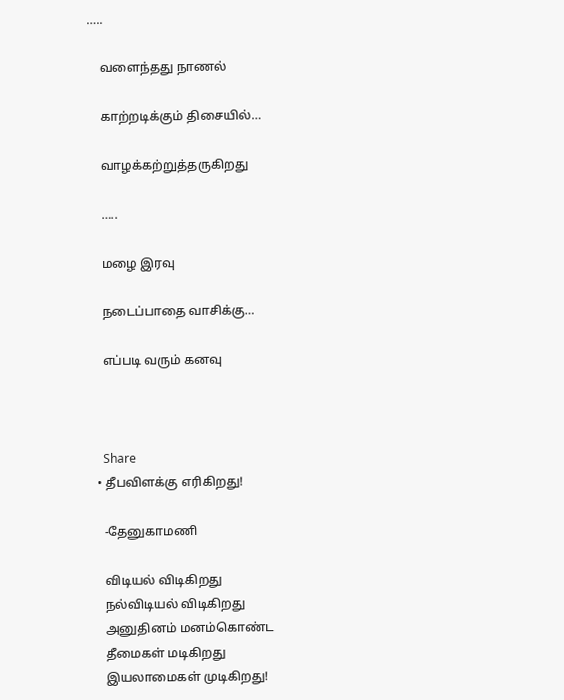…..

    வளைந்தது நாணல்

    காற்றடிக்கும் திசையில்…

    வாழக்கற்றுத்தருகிறது

    …..

    மழை இரவு

    நடைப்பாதை வாசிக்கு…

    எப்படி வரும் கனவு



    Share
  • தீபவிளக்கு எரிகிறது!

    -தேனுகாமணி

    விடியல் விடிகிறது
    நல்விடியல் விடிகிறது
    அனுதினம் மனம்கொண்ட
    தீமைகள் மடிகிறது
    இயலாமைகள் முடிகிறது!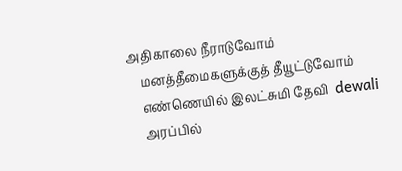அதிகாலை நீராடுவோம்
    மனத்தீமைகளுக்குத் தீயூட்டுவோம்
    எண்ணெயில் இலட்சுமி தேவி  dewali
    அரப்பில்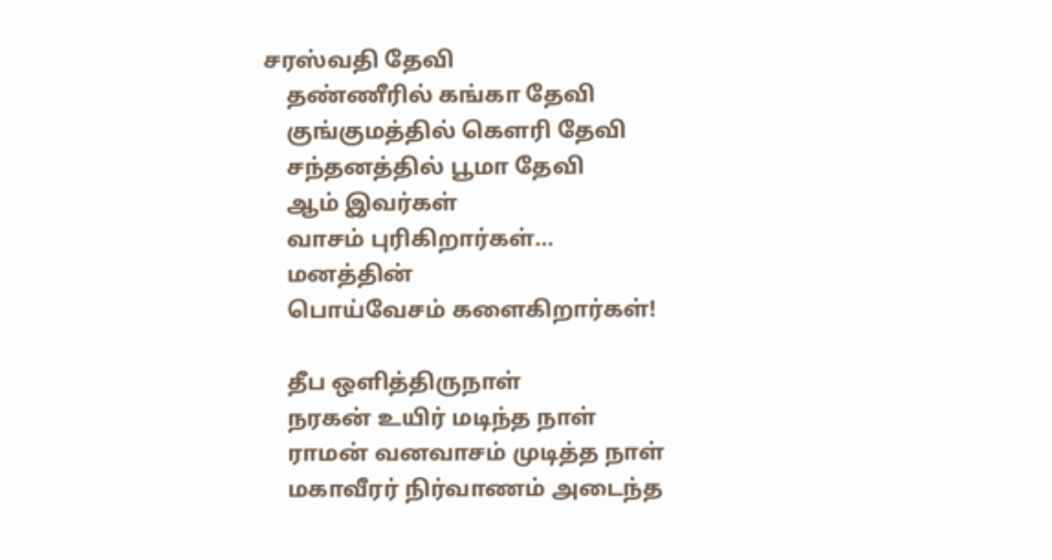சரஸ்வதி தேவி
    தண்ணீரில் கங்கா தேவி
    குங்குமத்தில் கெளரி தேவி
    சந்தனத்தில் பூமா தேவி
    ஆம் இவர்கள்
    வாசம் புரிகிறார்கள்…
    மனத்தின்
    பொய்வேசம் களைகிறார்கள்!

    தீப ஒளித்திருநாள்
    நரகன் உயிர் மடிந்த நாள்
    ராமன் வனவாசம் முடித்த நாள்
    மகாவீரர் நிர்வாணம் அடைந்த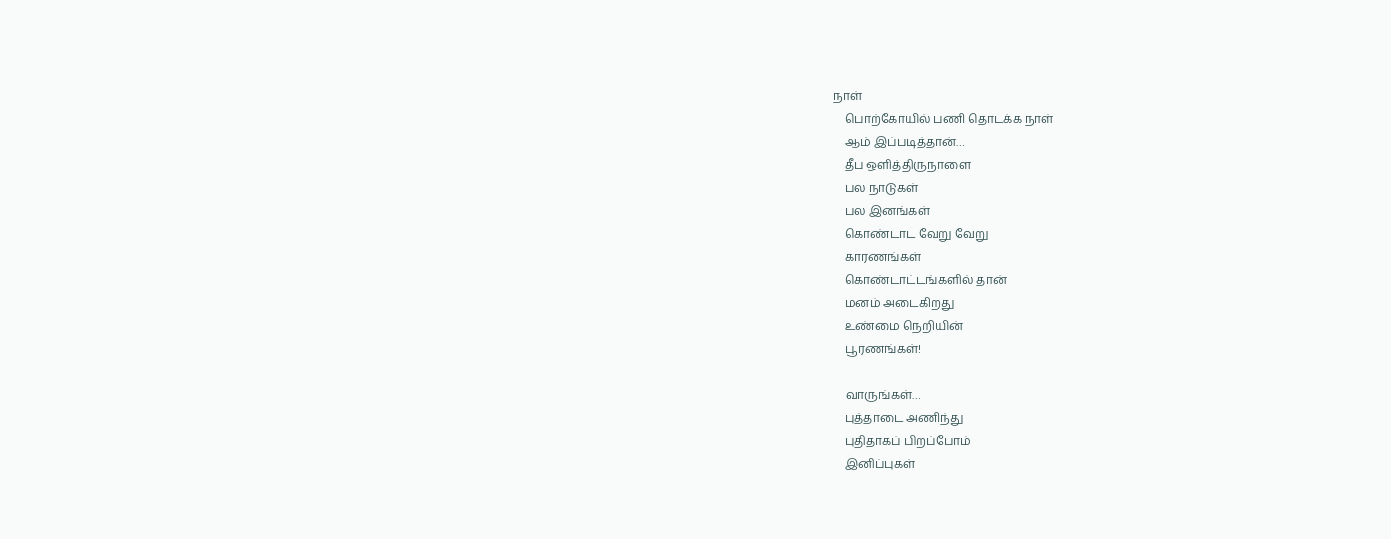நாள்
    பொற்கோயில் பணி தொடக்க நாள்
    ஆம் இப்படித்தான்…
    தீப ஒளித்திருநாளை
    பல நாடுகள்
    பல இனங்கள்
    கொண்டாட வேறு வேறு
    காரணங்கள்
    கொண்டாட்டங்களில் தான்
    மனம் அடைகிறது
    உண்மை நெறியின்
    பூரணங்கள்!

    வாருங்கள்…
    புத்தாடை அணிந்து
    புதிதாகப் பிறப்போம்
    இனிப்புகள்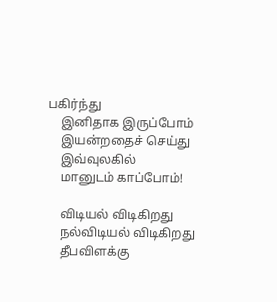பகிர்ந்து
    இனிதாக இருப்போம்
    இயன்றதைச் செய்து
    இவ்வுலகில்
    மானுடம் காப்போம்!

    விடியல் விடிகிறது
    நல்விடியல் விடிகிறது
    தீபவிளக்கு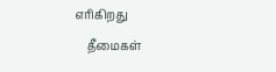எரிகிறது
    தீமைகள்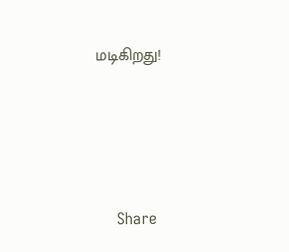மடிகிறது!





    Share